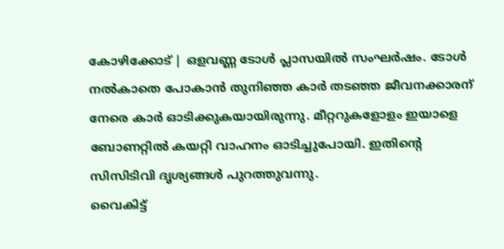കോഴിക്കോട് | ഒളവണ്ണ ടോൾ പ്ലാസയിൽ സംഘർഷം. ടോൾ നൽകാതെ പോകാൻ തുനിഞ്ഞ കാർ തടഞ്ഞ ജീവനക്കാരന് നേരെ കാർ ഓടിക്കുകയായിരുന്നു. മീറ്ററുകളോളം ഇയാളെ ബോണറ്റിൽ കയറ്റി വാഹനം ഓടിച്ചുപോയി. ഇതിന്റെ സിസിടിവി ദൃശ്യങ്ങൾ പുറത്തുവന്നു.
വൈകിട്ട്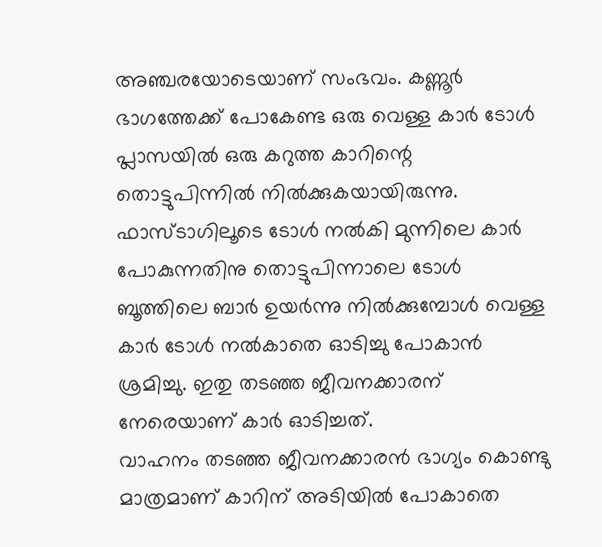അഞ്ചരയോടെയാണ് സംഭവം. കണ്ണൂർ ഭാഗത്തേക്ക് പോകേണ്ട ഒരു വെള്ള കാർ ടോൾ പ്ലാസയിൽ ഒരു കറുത്ത കാറിന്റെ തൊട്ടുപിന്നിൽ നിൽക്കുകയായിരുന്നു. ഫാസ്ടാഗിലൂടെ ടോൾ നൽകി മുന്നിലെ കാർ പോകുന്നതിനു തൊട്ടുപിന്നാലെ ടോൾ ബൂത്തിലെ ബാർ ഉയർന്നു നിൽക്കുമ്പോൾ വെള്ള കാർ ടോൾ നൽകാതെ ഓടിച്ചു പോകാൻ ശ്രമിച്ചു. ഇതു തടഞ്ഞ ജീവനക്കാരന് നേരെയാണ് കാർ ഓടിച്ചത്.
വാഹനം തടഞ്ഞ ജീവനക്കാരൻ ഭാഗ്യം കൊണ്ടു മാത്രമാണ് കാറിന് അടിയിൽ പോകാതെ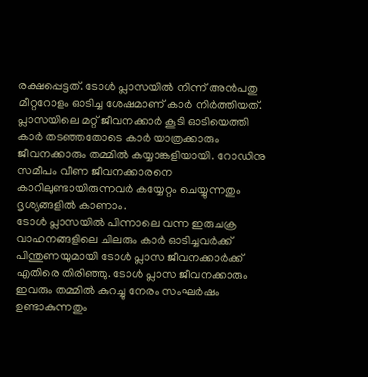രക്ഷപ്പെട്ടത്. ടോൾ പ്ലാസയിൽ നിന്ന് അൻപതു മീറ്ററോളം ഓടിച്ച ശേഷമാണ് കാർ നിർത്തിയത്. പ്ലാസയിലെ മറ്റ് ജീവനക്കാർ കൂടി ഓടിയെത്തി കാർ തടഞ്ഞതോടെ കാർ യാത്രക്കാരും ജീവനക്കാരും തമ്മിൽ കയ്യാങ്കളിയായി. റോഡിനു സമീപം വീണ ജീവനക്കാരനെ കാറിലുണ്ടായിരുന്നവർ കയ്യേറ്റം ചെയ്യുന്നതും ദൃശ്യങ്ങളിൽ കാണാം.
ടോൾ പ്ലാസയിൽ പിന്നാലെ വന്ന ഇരുചക്ര വാഹനങ്ങളിലെ ചിലരും കാർ ഓടിച്ചവർക്ക് പിന്തുണയുമായി ടോൾ പ്ലാസ ജീവനക്കാർക്ക് എതിരെ തിരിഞ്ഞു. ടോൾ പ്ലാസ ജീവനക്കാരും ഇവരും തമ്മിൽ കുറച്ചു നേരം സംഘർഷം ഉണ്ടാകുന്നതും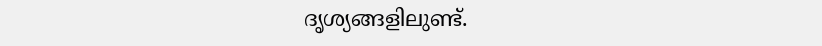ദൃശ്യങ്ങളിലുണ്ട്.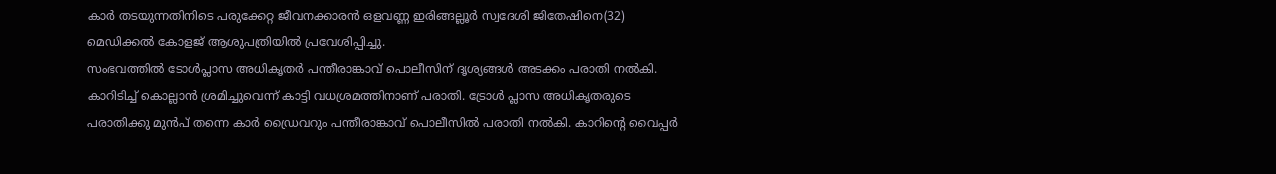കാർ തടയുന്നതിനിടെ പരുക്കേറ്റ ജീവനക്കാരൻ ഒളവണ്ണ ഇരിങ്ങല്ലൂർ സ്വദേശി ജിതേഷിനെ(32) മെഡിക്കൽ കോളജ് ആശുപത്രിയിൽ പ്രവേശിപ്പിച്ചു.
സംഭവത്തിൽ ടോൾപ്ലാസ അധികൃതർ പന്തീരാങ്കാവ് പൊലീസിന് ദൃശ്യങ്ങൾ അടക്കം പരാതി നൽകി. കാറിടിച്ച് കൊല്ലാൻ ശ്രമിച്ചുവെന്ന് കാട്ടി വധശ്രമത്തിനാണ് പരാതി. ട്രോൾ പ്ലാസ അധികൃതരുടെ പരാതിക്കു മുൻപ് തന്നെ കാർ ഡ്രൈവറും പന്തീരാങ്കാവ് പൊലീസിൽ പരാതി നൽകി. കാറിന്റെ വൈപ്പർ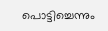പൊട്ടിച്ചെന്നും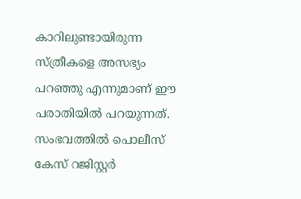കാറിലുണ്ടായിരുന്ന സ്ത്രീകളെ അസഭ്യം പറഞ്ഞു എന്നുമാണ് ഈ പരാതിയിൽ പറയുന്നത്. സംഭവത്തിൽ പൊലീസ് കേസ് റജിസ്റ്റർ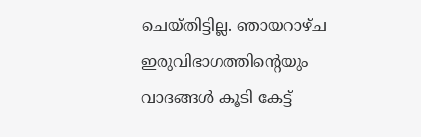ചെയ്തിട്ടില്ല. ഞായറാഴ്ച ഇരുവിഭാഗത്തിന്റെയും വാദങ്ങൾ കൂടി കേട്ട്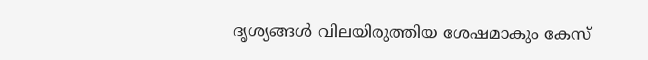ദൃശ്യങ്ങൾ വിലയിരുത്തിയ ശേഷമാകും കേസ്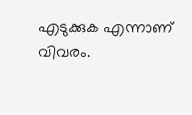എടുക്കുക എന്നാണ് വിവരം.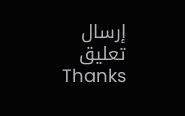إرسال تعليق
Thanks